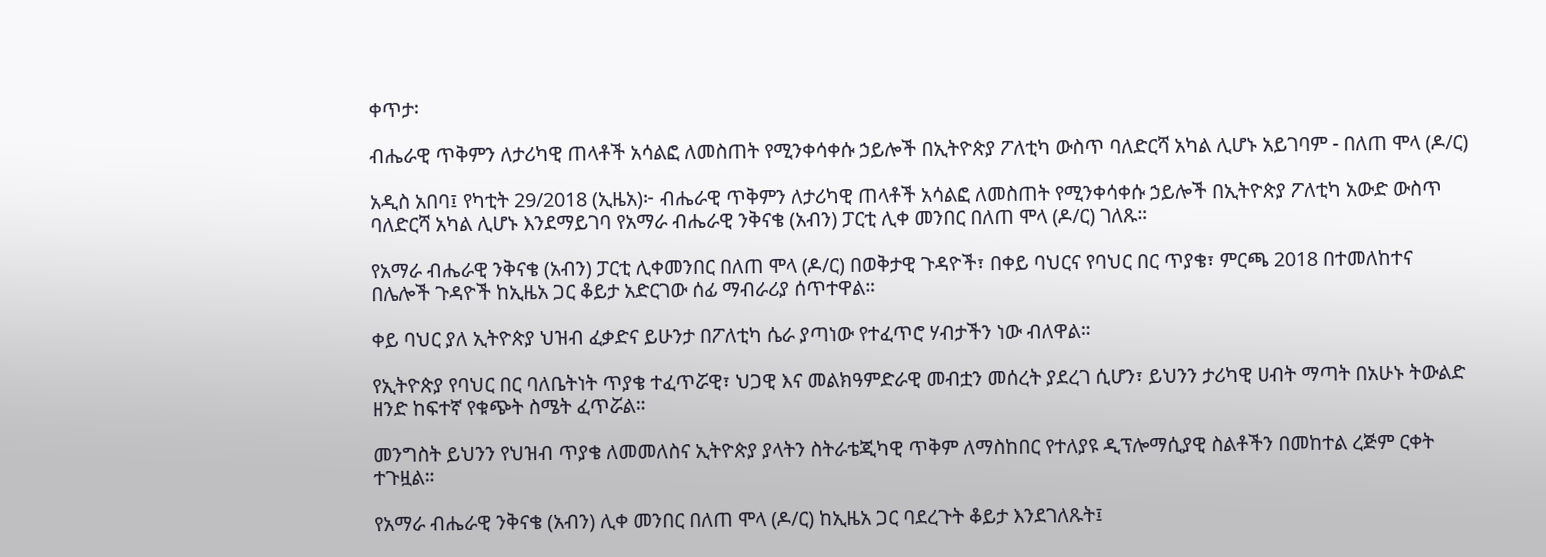ቀጥታ፡

ብሔራዊ ጥቅምን ለታሪካዊ ጠላቶች አሳልፎ ለመስጠት የሚንቀሳቀሱ ኃይሎች በኢትዮጵያ ፖለቲካ ውስጥ ባለድርሻ አካል ሊሆኑ አይገባም - በለጠ ሞላ (ዶ/ር)

አዲስ አበባ፤ የካቲት 29/2018 (ኢዜአ)፦ ብሔራዊ ጥቅምን ለታሪካዊ ጠላቶች አሳልፎ ለመስጠት የሚንቀሳቀሱ ኃይሎች በኢትዮጵያ ፖለቲካ አውድ ውስጥ ባለድርሻ አካል ሊሆኑ እንደማይገባ የአማራ ብሔራዊ ንቅናቄ (አብን) ፓርቲ ሊቀ መንበር በለጠ ሞላ (ዶ/ር) ገለጹ።

የአማራ ብሔራዊ ንቅናቄ (አብን) ፓርቲ ሊቀመንበር በለጠ ሞላ (ዶ/ር) በወቅታዊ ጉዳዮች፣ በቀይ ባህርና የባህር በር ጥያቄ፣ ምርጫ 2018 በተመለከተና በሌሎች ጉዳዮች ከኢዜአ ጋር ቆይታ አድርገው ሰፊ ማብራሪያ ሰጥተዋል።

ቀይ ባህር ያለ ኢትዮጵያ ህዝብ ፈቃድና ይሁንታ በፖለቲካ ሴራ ያጣነው የተፈጥሮ ሃብታችን ነው ብለዋል።

የኢትዮጵያ የባህር በር ባለቤትነት ጥያቄ ተፈጥሯዊ፣ ህጋዊ እና መልክዓምድራዊ መብቷን መሰረት ያደረገ ሲሆን፣ ይህንን ታሪካዊ ሀብት ማጣት በአሁኑ ትውልድ ዘንድ ከፍተኛ የቁጭት ስሜት ፈጥሯል።

መንግስት ይህንን የህዝብ ጥያቄ ለመመለስና ኢትዮጵያ ያላትን ስትራቴጂካዊ ጥቅም ለማስከበር የተለያዩ ዲፕሎማሲያዊ ስልቶችን በመከተል ረጅም ርቀት ተጉዟል።

የአማራ ብሔራዊ ንቅናቄ (አብን) ሊቀ መንበር በለጠ ሞላ (ዶ/ር) ከኢዜአ ጋር ባደረጉት ቆይታ እንደገለጹት፤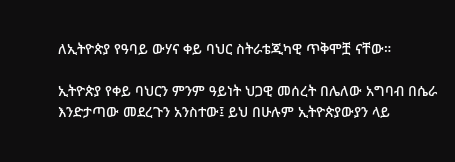ለኢትዮጵያ የዓባይ ውሃና ቀይ ባህር ስትራቴጂካዊ ጥቅሞቿ ናቸው።

ኢትዮጵያ የቀይ ባህርን ምንም ዓይነት ህጋዊ መሰረት በሌለው አግባብ በሴራ እንድታጣው መደረጉን አንስተው፤ ይህ በሁሉም ኢትዮጵያውያን ላይ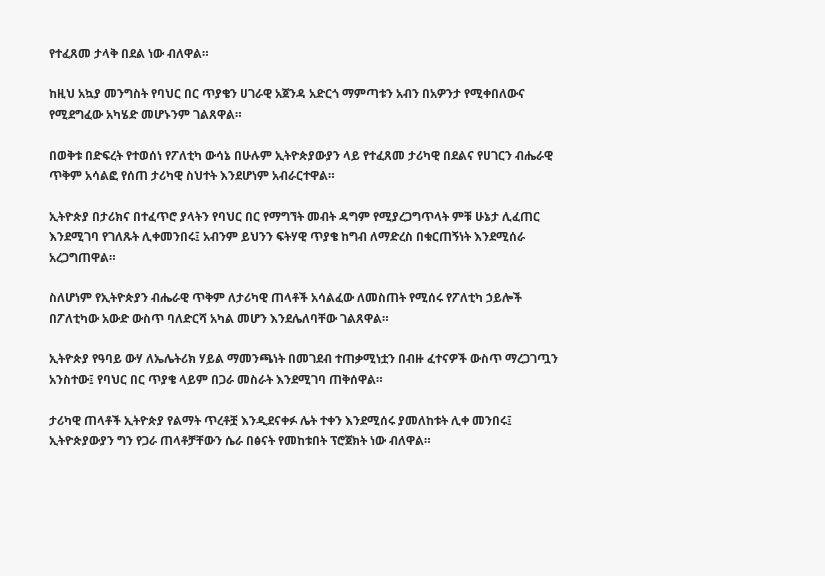የተፈጸመ ታላቅ በደል ነው ብለዋል።

ከዚህ አኳያ መንግስት የባህር በር ጥያቄን ሀገራዊ አጀንዳ አድርጎ ማምጣቱን አብን በአዎንታ የሚቀበለውና የሚደግፈው አካሄድ መሆኑንም ገልጸዋል።

በወቅቱ በድፍረት የተወሰነ የፖለቲካ ውሳኔ በሁሉም ኢትዮጵያውያን ላይ የተፈጸመ ታሪካዊ በደልና የሀገርን ብሔራዊ ጥቅም አሳልፎ የሰጠ ታሪካዊ ስህተት እንደሆነም አብራርተዋል።

ኢትዮጵያ በታሪክና በተፈጥሮ ያላትን የባህር በር የማግኘት መብት ዳግም የሚያረጋግጥላት ምቹ ሁኔታ ሊፈጠር እንደሚገባ የገለጹት ሊቀመንበሩ፤ አብንም ይህንን ፍትሃዊ ጥያቄ ከግብ ለማድረስ በቁርጠኝነት እንደሚሰራ አረጋግጠዋል።

ስለሆነም የኢትዮጵያን ብሔራዊ ጥቅም ለታሪካዊ ጠላቶች አሳልፈው ለመስጠት የሚሰሩ የፖለቲካ ኃይሎች በፖለቲካው አውድ ውስጥ ባለድርሻ አካል መሆን እንደሌለባቸው ገልጸዋል።

ኢትዮጵያ የዓባይ ውሃ ለኤሌትሪክ ሃይል ማመንጫነት በመገደብ ተጠቃሚነቷን በብዙ ፈተናዎች ውስጥ ማረጋገጧን አንስተው፤ የባህር በር ጥያቄ ላይም በጋራ መስራት እንደሚገባ ጠቅሰዋል።

ታሪካዊ ጠላቶች ኢትዮጵያ የልማት ጥረቶቿ እንዲደናቀፉ ሌት ተቀን እንደሚሰሩ ያመለከቱት ሊቀ መንበሩ፤ ኢትዮጵያውያን ግን የጋራ ጠላቶቻቸውን ሴራ በፅናት የመከቱበት ፕሮጀክት ነው ብለዋል።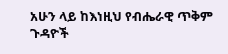አሁን ላይ ከእነዚህ የብሔራዊ ጥቅም ጉዳዮች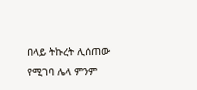በላይ ትኩረት ሊሰጠው የሚገባ ሌላ ምንም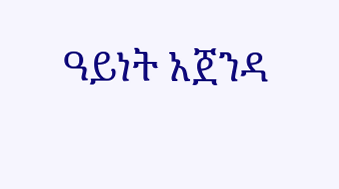ዓይነት አጀንዳ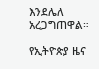እንደሌለ አረጋግጠዋል።

የኢትዮጵያ ዜና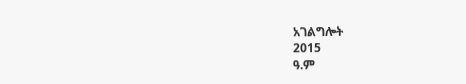አገልግሎት
2015
ዓ.ም